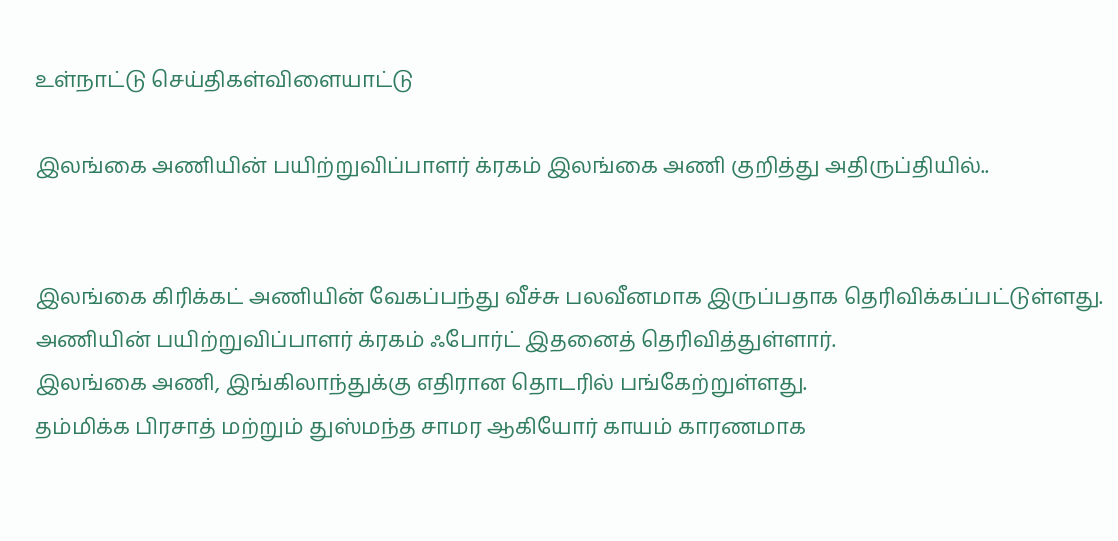உள்நாட்டு செய்திகள்விளையாட்டு

இலங்கை அணியின் பயிற்றுவிப்பாளர் க்ரகம் இலங்கை அணி குறித்து அதிருப்தியில்..


இலங்கை கிரிக்கட் அணியின் வேகப்பந்து வீச்சு பலவீனமாக இருப்பதாக தெரிவிக்கப்பட்டுள்ளது.
அணியின் பயிற்றுவிப்பாளர் க்ரகம் ஃபோர்ட் இதனைத் தெரிவித்துள்ளார்.
இலங்கை அணி, இங்கிலாந்துக்கு எதிரான தொடரில் பங்கேற்றுள்ளது.
தம்மிக்க பிரசாத் மற்றும் துஸ்மந்த சாமர ஆகியோர் காயம் காரணமாக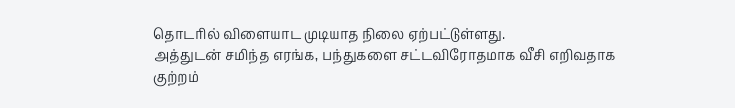தொடரில் விளையாட முடியாத நிலை ஏற்பட்டுள்ளது.
அத்துடன் சமிந்த எரங்க, பந்துகளை சட்டவிரோதமாக வீசி எறிவதாக குற்றம்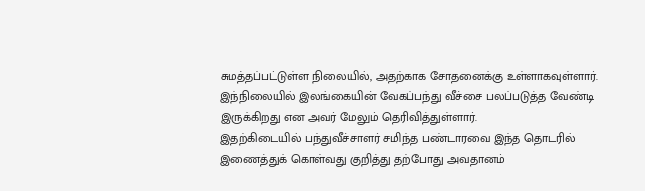சுமத்தப்பட்டுள்ள நிலையில், அதற்காக சோதனைக்கு உள்ளாகவுள்ளார்.
இந்நிலையில் இலங்கையின் வேகப்பந்து வீச்சை பலப்படுத்த வேண்டி இருக்கிறது என அவர் மேலும் தெரிவித்துள்ளார்.
இதற்கிடையில் பந்துவீச்சாளர் சமிந்த பண்டாரவை இந்த தொடரில் இணைத்துக் கொள்வது குறித்து தற்போது அவதானம்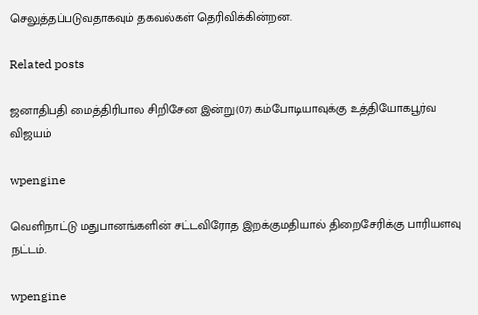செலுத்தப்படுவதாகவும் தகவல்கள் தெரிவிக்கின்றன.

Related posts

ஜனாதிபதி மைத்திரிபால சிறிசேன இன்று(07) கம்போடியாவுக்கு உத்தியோகபூர்வ விஜயம்

wpengine

வெளிநாட்டு மதுபானங்களின் சட்டவிரோத இறக்குமதியால் திறைசேரிக்கு பாரியளவு நட்டம்.

wpengine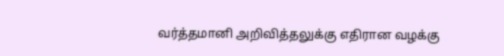வர்த்தமானி அறிவித்தலுக்கு எதிரான வழக்கு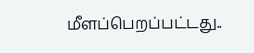மீளப்பெறப்பட்டது..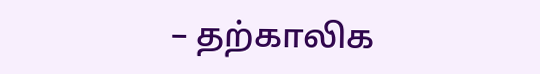– தற்காலிக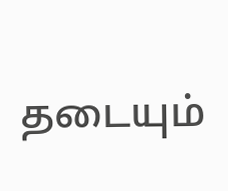தடையும்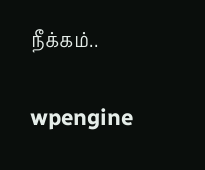நீக்கம்..

wpengine